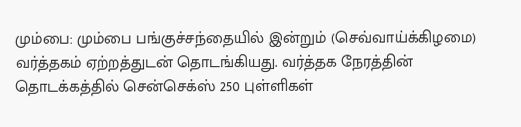மும்பை: மும்பை பங்குச்சந்தையில் இன்றும் (செவ்வாய்க்கிழமை) வர்த்தகம் ஏற்றத்துடன் தொடங்கியது. வர்த்தக நேரத்தின் தொடக்கத்தில் சென்செக்ஸ் 250 புள்ளிகள்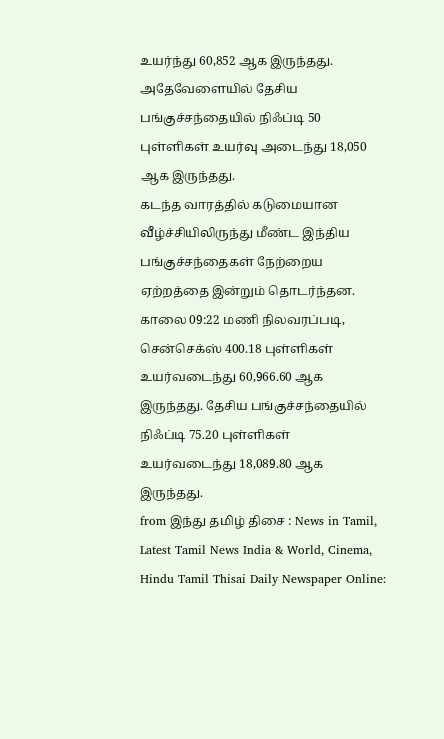உயர்ந்து 60,852 ஆக இருந்தது. அதேவேளையில் தேசிய பங்குச்சந்தையில் நிஃப்டி 50 புள்ளிகள் உயர்வு அடைந்து 18,050 ஆக இருந்தது.
கடந்த வாரத்தில் கடுமையான வீழ்ச்சியிலிருந்து மீண்ட இந்திய பங்குச்சந்தைகள் நேற்றைய ஏற்றத்தை இன்றும் தொடர்ந்தன. காலை 09:22 மணி நிலவரப்படி, சென்செக்ஸ் 400.18 புள்ளிகள் உயர்வடைந்து 60,966.60 ஆக இருந்தது. தேசிய பங்குச்சந்தையில் நிஃப்டி 75.20 புள்ளிகள் உயர்வடைந்து 18,089.80 ஆக இருந்தது.
from இந்து தமிழ் திசை : News in Tamil, Latest Tamil News India & World, Cinema, Hindu Tamil Thisai Daily Newspaper Online: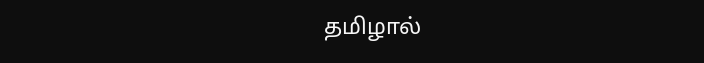தமிழால்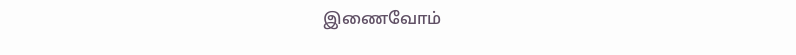இணைவோம்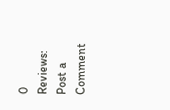0 Reviews:
Post a Comment